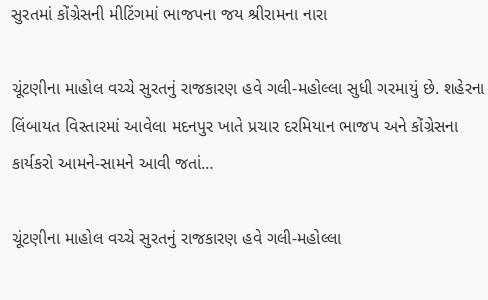સુરતમાં કોંગ્રેસની મીટિંગમાં ભાજપના જય શ્રીરામના નારા

ચૂંટણીના માહોલ વચ્ચે સુરતનું રાજકારણ હવે ગલી-મહોલ્લા સુધી ગરમાયું છે. શહેરના લિંબાયત વિસ્તારમાં આવેલા મદનપુર ખાતે પ્રચાર દરમિયાન ભાજપ અને કોંગ્રેસના કાર્યકરો આમને-સામને આવી જતાં…

ચૂંટણીના માહોલ વચ્ચે સુરતનું રાજકારણ હવે ગલી-મહોલ્લા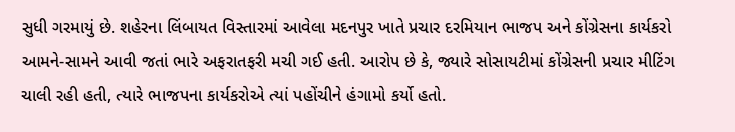સુધી ગરમાયું છે. શહેરના લિંબાયત વિસ્તારમાં આવેલા મદનપુર ખાતે પ્રચાર દરમિયાન ભાજપ અને કોંગ્રેસના કાર્યકરો આમને-સામને આવી જતાં ભારે અફરાતફરી મચી ગઈ હતી. આરોપ છે કે, જ્યારે સોસાયટીમાં કોંગ્રેસની પ્રચાર મીટિંગ ચાલી રહી હતી, ત્યારે ભાજપના કાર્યકરોએ ત્યાં પહોંચીને હંગામો કર્યો હતો.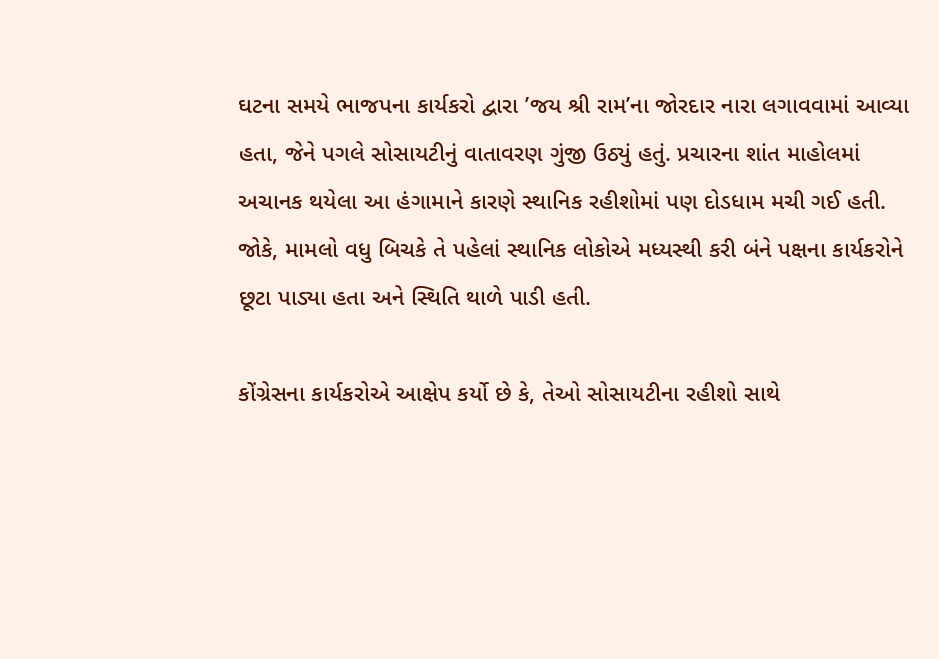ઘટના સમયે ભાજપના કાર્યકરો દ્વારા ’જય શ્રી રામ’ના જોરદાર નારા લગાવવામાં આવ્યા હતા, જેને પગલે સોસાયટીનું વાતાવરણ ગુંજી ઉઠ્યું હતું. પ્રચારના શાંત માહોલમાં અચાનક થયેલા આ હંગામાને કારણે સ્થાનિક રહીશોમાં પણ દોડધામ મચી ગઈ હતી. જોકે, મામલો વધુ બિચકે તે પહેલાં સ્થાનિક લોકોએ મધ્યસ્થી કરી બંને પક્ષના કાર્યકરોને છૂટા પાડ્યા હતા અને સ્થિતિ થાળે પાડી હતી.

કોંગ્રેસના કાર્યકરોએ આક્ષેપ કર્યો છે કે, તેઓ સોસાયટીના રહીશો સાથે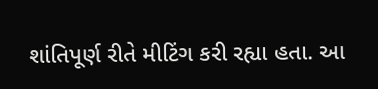શાંતિપૂર્ણ રીતે મીટિંગ કરી રહ્યા હતા. આ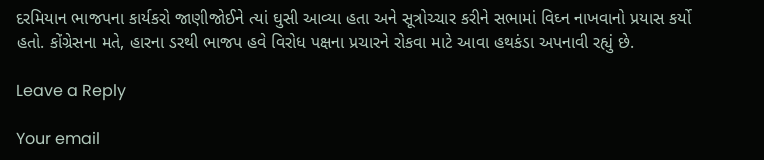દરમિયાન ભાજપના કાર્યકરો જાણીજોઈને ત્યાં ઘુસી આવ્યા હતા અને સૂત્રોચ્ચાર કરીને સભામાં વિઘ્ન નાખવાનો પ્રયાસ કર્યો હતો. કોંગ્રેસના મતે, હારના ડરથી ભાજપ હવે વિરોધ પક્ષના પ્રચારને રોકવા માટે આવા હથકંડા અપનાવી રહ્યું છે.

Leave a Reply

Your email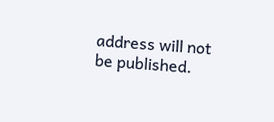address will not be published.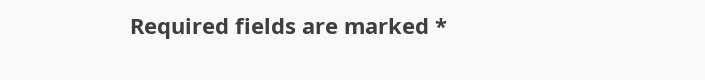Required fields are marked *